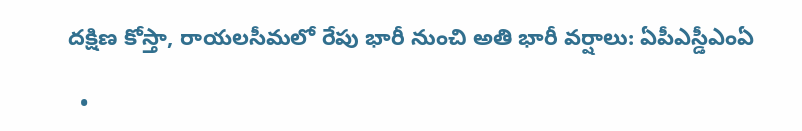దక్షిణ కోస్తా, రాయలసీమలో రేపు భారీ నుంచి అతి భారీ వర్షాలు: ఏపీఎస్డీఎంఏ

  •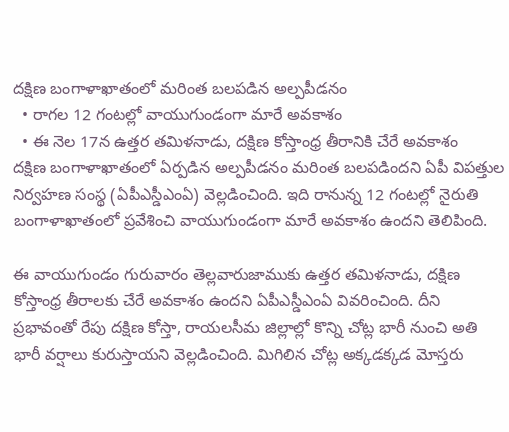దక్షిణ బంగాళాఖాతంలో మరింత బలపడిన అల్పపీడనం
  • రాగల 12 గంటల్లో వాయుగుండంగా మారే అవకాశం
  • ఈ నెల 17న ఉత్తర తమిళనాడు, దక్షిణ కోస్తాంధ్ర తీరానికి చేరే అవకాశం
దక్షిణ బంగాళాఖాతంలో ఏర్పడిన అల్పపీడనం మరింత బలపడిందని ఏపీ విపత్తుల నిర్వహణ సంస్థ (ఏపీఎస్డీఎంఏ) వెల్లడించింది. ఇది రానున్న 12 గంటల్లో నైరుతి బంగాళాఖాతంలో ప్రవేశించి వాయుగుండంగా మారే అవకాశం ఉందని తెలిపింది.

ఈ వాయుగుండం గురువారం తెల్లవారుజాముకు ఉత్తర తమిళనాడు, దక్షిణ కోస్తాంధ్ర తీరాలకు చేరే అవకాశం ఉందని ఏపీఎస్డీఎంఏ వివరించింది. దీని ప్రభావంతో రేపు దక్షిణ కోస్తా, రాయలసీమ జిల్లాల్లో కొన్ని చోట్ల భారీ నుంచి అతి భారీ వర్షాలు కురుస్తాయని వెల్లడించింది. మిగిలిన చోట్ల అక్కడక్కడ మోస్తరు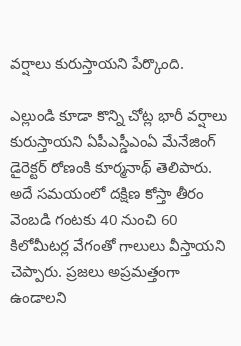వర్షాలు కురుస్తాయని పేర్కొంది.

ఎల్లుండి కూడా కొన్ని చోట్ల భారీ వర్షాలు కురుస్తాయని ఏపీఎస్డీఎంఏ మేనేజింగ్ డైరెక్టర్ రోణంకి కూర్మనాథ్ తెలిపారు. అదే సమయంలో దక్షిణ కోస్తా తీరం వెంబడి గంటకు 40 నుంచి 60 కిలోమీటర్ల వేగంతో గాలులు వీస్తాయని చెప్పారు. ప్రజలు అప్రమత్తంగా ఉండాలని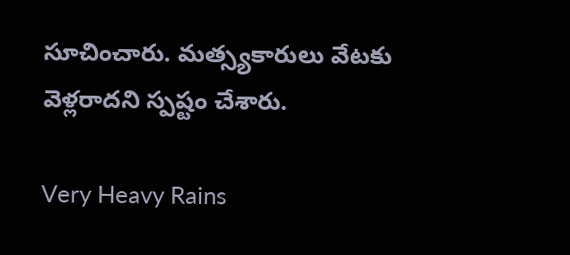సూచించారు. మత్స్యకారులు వేటకు వెళ్లరాదని స్పష్టం చేశారు.

Very Heavy Rains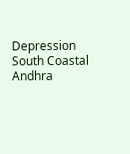Depression
South Coastal Andhra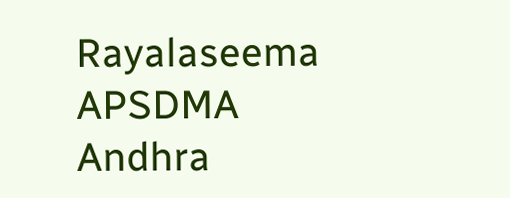Rayalaseema
APSDMA
Andhra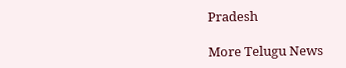Pradesh

More Telugu News